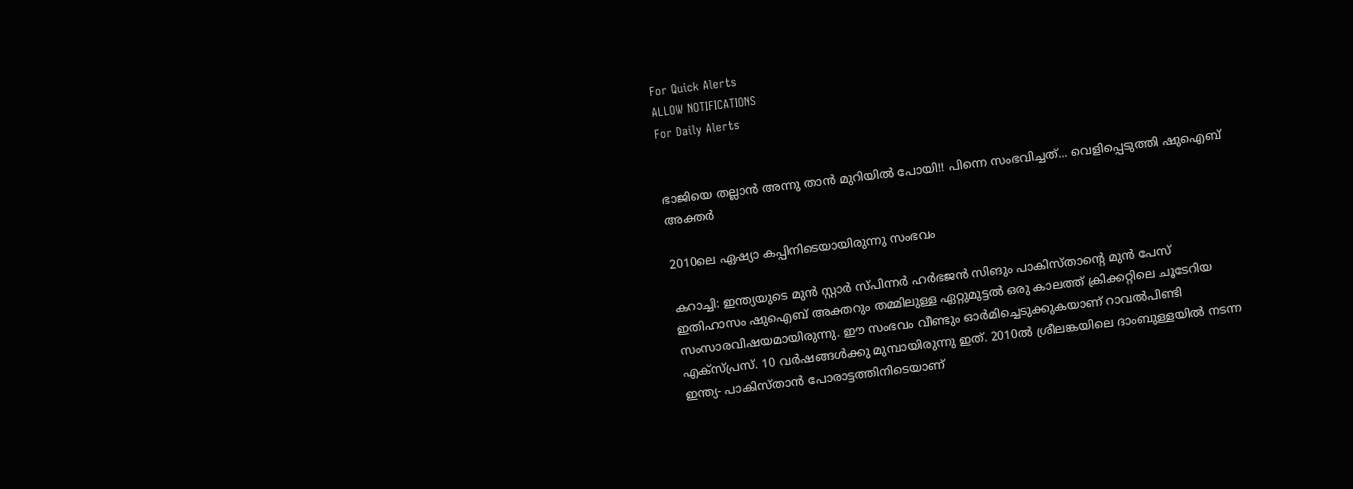For Quick Alerts
ALLOW NOTIFICATIONS
For Daily Alerts


ഭാജിയെ തല്ലാന്‍ അന്നു താന്‍ മുറിയില്‍ പോയി!! പിന്നെ സംഭവിച്ചത്... വെളിപ്പെടുത്തി ഷുഐബ് അക്തര്‍

2010ലെ ഏഷ്യാ കപ്പിനിടെയായിരുന്നു സംഭവം

കറാച്ചി: ഇന്ത്യയുടെ മുന്‍ സ്റ്റാര്‍ സ്പിന്നര്‍ ഹര്‍ഭജന്‍ സിങും പാകിസ്താന്റെ മുന്‍ പേസ് ഇതിഹാസം ഷുഐബ് അക്തറും തമ്മിലുള്ള ഏറ്റുമുട്ടല്‍ ഒരു കാലത്ത് ക്രിക്കറ്റിലെ ചൂടേറിയ സംസാരവിഷയമായിരുന്നു. ഈ സംഭവം വീണ്ടും ഓര്‍മിച്ചെടുക്കുകയാണ് റാവല്‍പിണ്ടി എക്‌സ്പ്രസ്. 10 വര്‍ഷങ്ങള്‍ക്കു മുമ്പായിരുന്നു ഇത്. 2010ല്‍ ശ്രീലങ്കയിലെ ദാംബുള്ളയില്‍ നടന്ന ഇന്ത്യ- പാകിസ്താന്‍ പോരാട്ടത്തിനിടെയാണ്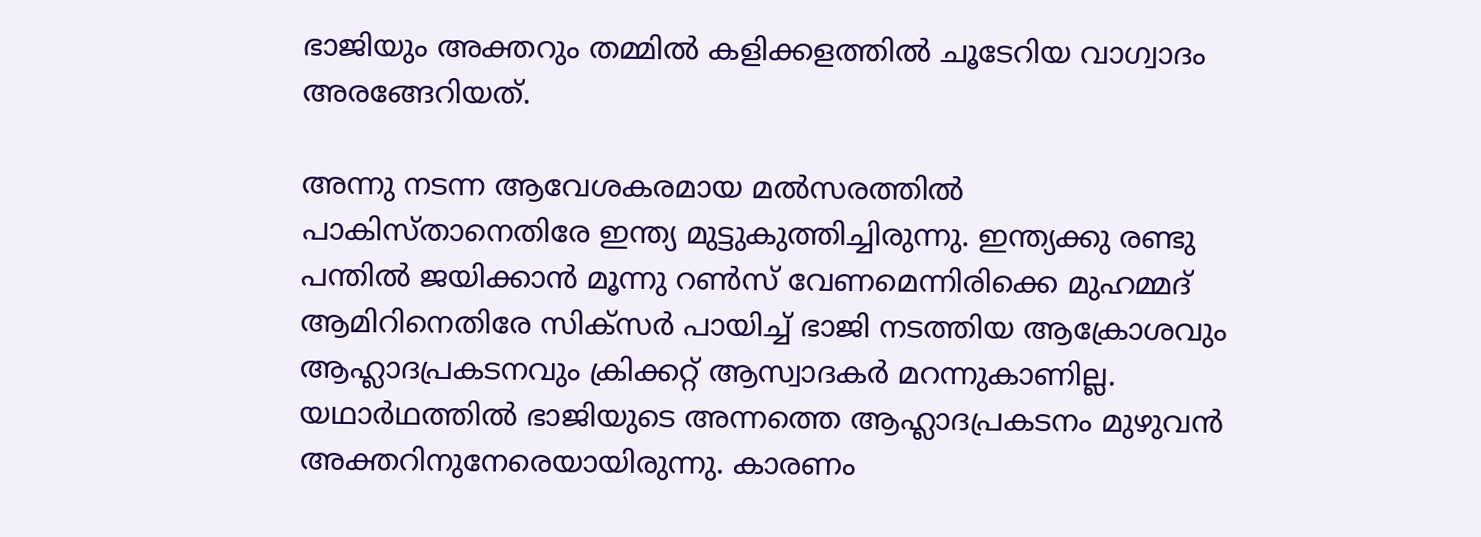ഭാജിയും അക്തറും തമ്മില്‍ കളിക്കളത്തില്‍ ചൂടേറിയ വാഗ്വാദം അരങ്ങേറിയത്.

അന്നു നടന്ന ആവേശകരമായ മല്‍സരത്തില്‍ പാകിസ്താനെതിരേ ഇന്ത്യ മുട്ടുകുത്തിച്ചിരുന്നു. ഇന്ത്യക്കു രണ്ടു പന്തില്‍ ജയിക്കാന്‍ മൂന്നു റണ്‍സ് വേണമെന്നിരിക്കെ മുഹമ്മദ് ആമിറിനെതിരേ സിക്‌സര്‍ പായിച്ച് ഭാജി നടത്തിയ ആക്രോശവും ആഹ്ലാദപ്രകടനവും ക്രിക്കറ്റ് ആസ്വാദകര്‍ മറന്നുകാണില്ല. യഥാര്‍ഥത്തില്‍ ഭാജിയുടെ അന്നത്തെ ആഹ്ലാദപ്രകടനം മുഴുവന്‍ അക്തറിനുനേരെയായിരുന്നു. കാരണം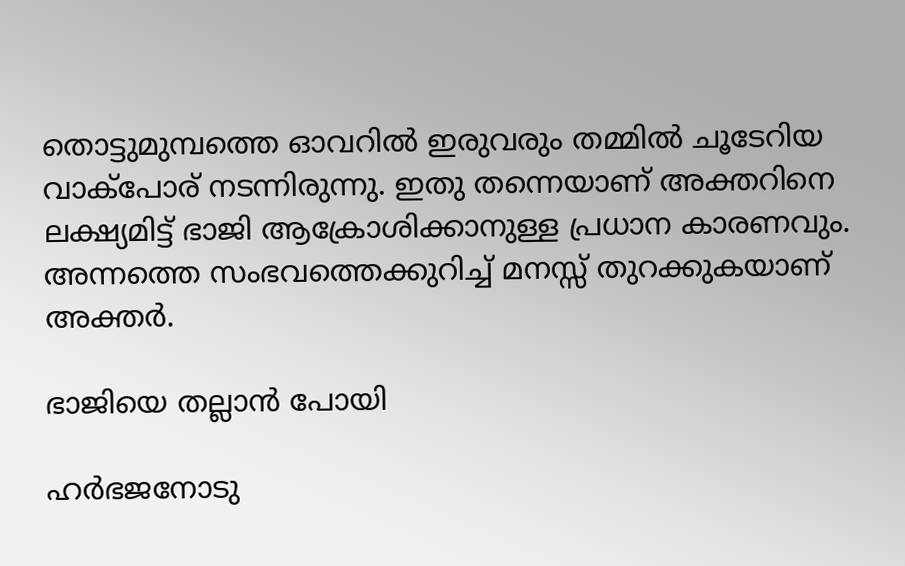തൊട്ടുമുമ്പത്തെ ഓവറില്‍ ഇരുവരും തമ്മില്‍ ചൂടേറിയ വാക്‌പോര് നടന്നിരുന്നു. ഇതു തന്നെയാണ് അക്തറിനെ ലക്ഷ്യമിട്ട് ഭാജി ആക്രോശിക്കാനുള്ള പ്രധാന കാരണവും. അന്നത്തെ സംഭവത്തെക്കുറിച്ച് മനസ്സ് തുറക്കുകയാണ് അക്തര്‍.

ഭാജിയെ തല്ലാന്‍ പോയി

ഹര്‍ഭജനോടു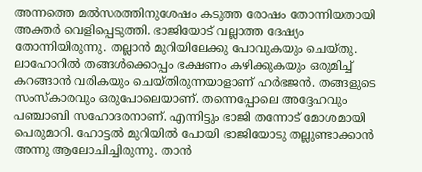അന്നത്തെ മല്‍സരത്തിനുശേഷം കടുത്ത രോഷം തോന്നിയതായി അക്തര്‍ വെളിപ്പെടുത്തി. ഭാജിയോട് വല്ലാത്ത ദേഷ്യം തോന്നിയിരുന്നു. തല്ലാന്‍ മുറിയിലേക്കു പോവുകയും ചെയ്തു. ലാഹോറില്‍ തങ്ങള്‍ക്കൊപ്പം ഭക്ഷണം കഴിക്കുകയും ഒരുമിച്ച് കറങ്ങാന്‍ വരികയും ചെയ്തിരുന്നയാളാണ് ഹര്‍ഭജന്‍. തങ്ങളുടെ സംസ്‌കാരവും ഒരുപോലെയാണ്. തന്നെപ്പോലെ അദ്ദേഹവും പഞ്ചാബി സഹോദരനാണ്. എന്നിട്ടും ഭാജി തന്നോട് മോശമായി പെരുമാറി. ഹോട്ടല്‍ മുറിയില്‍ പോയി ഭാജിയോടു തല്ലുണ്ടാക്കാന്‍ അന്നു ആലോചിച്ചിരുന്നു. താന്‍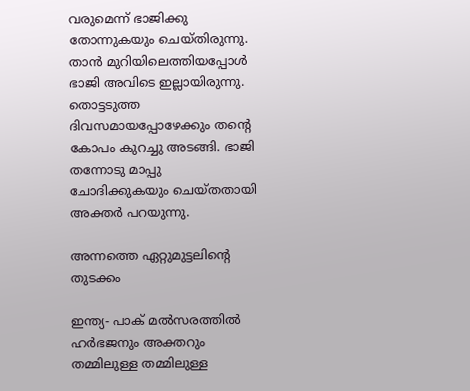വരുമെന്ന് ഭാജിക്കു തോന്നുകയും ചെയ്തിരുന്നു. താന്‍ മുറിയിലെത്തിയപ്പോള്‍ ഭാജി അവിടെ ഇല്ലായിരുന്നു. തൊട്ടടുത്ത ദിവസമായപ്പോഴേക്കും തന്റെ കോപം കുറച്ചു അടങ്ങി. ഭാജി തന്നോടു മാപ്പു ചോദിക്കുകയും ചെയ്തതായി അക്തര്‍ പറയുന്നു.

അന്നത്തെ ഏറ്റുമുട്ടലിന്റെ തുടക്കം

ഇന്ത്യ- പാക് മല്‍സരത്തില്‍ ഹര്‍ഭജനും അക്തറും തമ്മിലുള്ള തമ്മിലുള്ള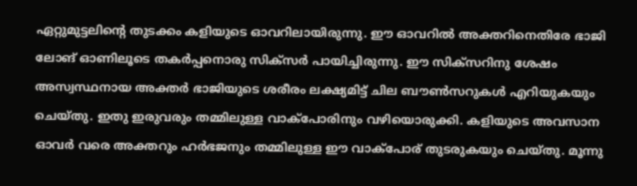ഏറ്റുമുട്ടലിന്റെ തുടക്കം കളിയുടെ ഓവറിലായിരുന്നു. ഈ ഓവറില്‍ അക്തറിനെതിരേ ഭാജി ലോങ് ഓണിലൂടെ തകര്‍പ്പനൊരു സിക്‌സര്‍ പായിച്ചിരുന്നു. ഈ സിക്‌സറിനു ശേഷം അസ്വസ്ഥനായ അക്തര്‍ ഭാജിയുടെ ശരീരം ലക്ഷ്യമിട്ട് ചില ബൗണ്‍സറുകള്‍ എറിയുകയും ചെയ്തു. ഇതു ഇരുവരും തമ്മിലുള്ള വാക്‌പോരിനും വഴിയൊരുക്കി. കളിയുടെ അവസാന ഓവര്‍ വരെ അക്തറും ഹര്‍ഭജനും തമ്മിലുള്ള ഈ വാക്‌പോര് തുടരുകയും ചെയ്തു. മൂന്നു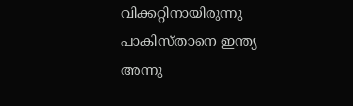വിക്കറ്റിനായിരുന്നു പാകിസ്താനെ ഇന്ത്യ അന്നു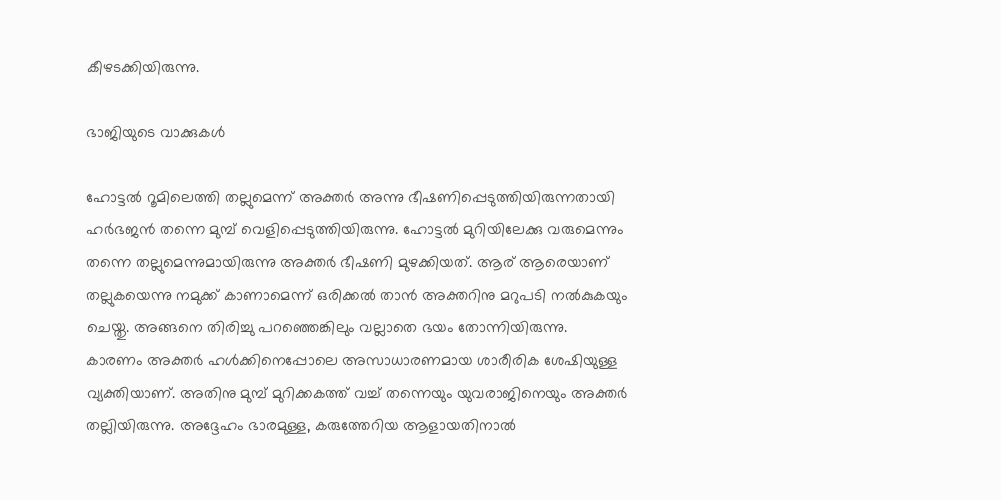കീഴടക്കിയിരുന്നു.

ഭാജിയുടെ വാക്കുകള്‍

ഹോട്ടല്‍ റൂമിലെത്തി തല്ലുമെന്ന് അക്തര്‍ അന്നു ഭീഷണിപ്പെടുത്തിയിരുന്നതായി ഹര്‍ഭജന്‍ തന്നെ മുമ്പ് വെളിപ്പെടുത്തിയിരുന്നു. ഹോട്ടല്‍ മുറിയിലേക്കു വരുമെന്നും തന്നെ തല്ലുമെന്നുമായിരുന്നു അക്തര്‍ ഭീഷണി മുഴക്കിയത്. ആര് ആരെയാണ് തല്ലുകയെന്നു നമുക്ക് കാണാമെന്ന് ഒരിക്കല്‍ താന്‍ അക്തറിനു മറുപടി നല്‍കുകയും ചെയ്തു. അങ്ങനെ തിരിച്ചു പറഞ്ഞെങ്കിലും വല്ലാതെ ഭയം തോന്നിയിരുന്നു.
കാരണം അക്തര്‍ ഹള്‍ക്കിനെപ്പോലെ അസാധാരണമായ ശാരീരിക ശേഷിയുള്ള വ്യക്തിയാണ്. അതിനു മുമ്പ് മുറിക്കകത്ത് വച്ച് തന്നെയും യുവരാജിനെയും അക്തര്‍ തല്ലിയിരുന്നു. അദ്ദേഹം ഭാരമുള്ള, കരുത്തേറിയ ആളായതിനാല്‍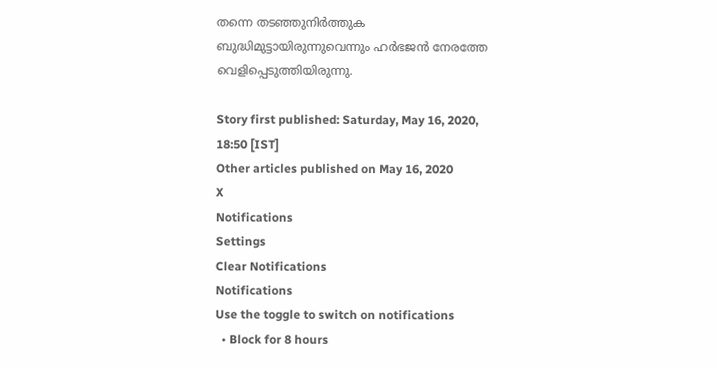തന്നെ തടഞ്ഞുനിര്‍ത്തുക ബുദ്ധിമുട്ടായിരുന്നുവെന്നും ഹര്‍ഭജന്‍ നേരത്തേ വെളിപ്പെടുത്തിയിരുന്നു.

Story first published: Saturday, May 16, 2020, 18:50 [IST]
Other articles published on May 16, 2020
X
Notifications
Settings
Clear Notifications
Notifications
Use the toggle to switch on notifications
  • Block for 8 hours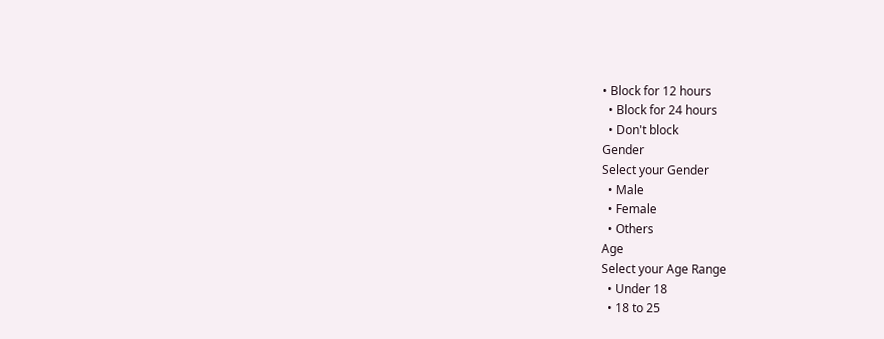• Block for 12 hours
  • Block for 24 hours
  • Don't block
Gender
Select your Gender
  • Male
  • Female
  • Others
Age
Select your Age Range
  • Under 18
  • 18 to 25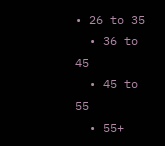• 26 to 35
  • 36 to 45
  • 45 to 55
  • 55+